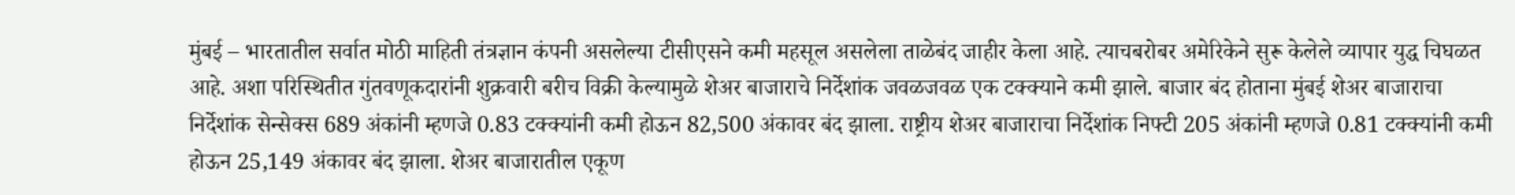मुंबई – भारतातील सर्वात मोठी माहिती तंत्रज्ञान कंपनी असलेल्या टीसीएसने कमी महसूल असलेला ताळेबंद जाहीर केला आहे. त्याचबरोबर अमेरिकेने सुरू केलेले व्यापार युद्ध चिघळत आहे. अशा परिस्थितीत गुंतवणूकदारांनी शुक्रवारी बरीच विक्री केल्यामुळे शेअर बाजाराचे निर्देशांक जवळजवळ एक टक्क्याने कमी झाले. बाजार बंद होताना मुंबई शेअर बाजाराचा निर्देशांक सेन्सेक्स 689 अंकांनी म्हणजे 0.83 टक्क्यांनी कमी होऊन 82,500 अंकावर बंद झाला. राष्ट्रीय शेअर बाजाराचा निर्देशांक निफ्टी 205 अंकांनी म्हणजे 0.81 टक्क्यांनी कमी होऊन 25,149 अंकावर बंद झाला. शेअर बाजारातील एकूण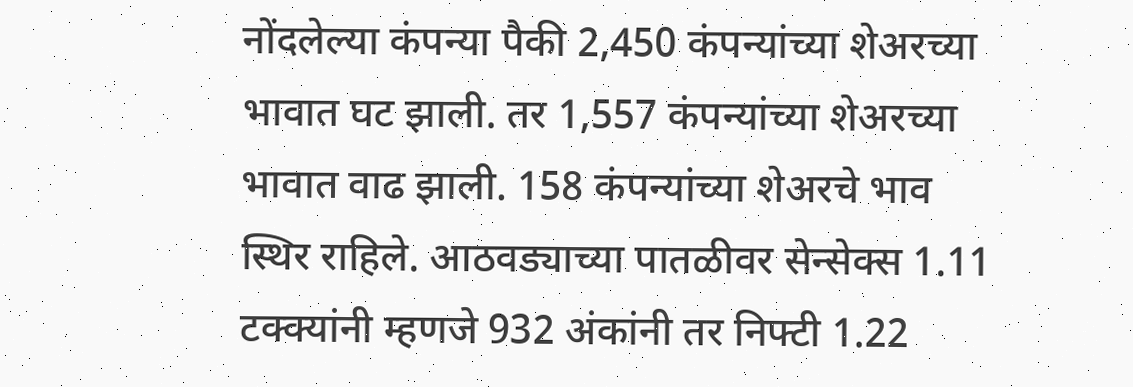नोंदलेल्या कंपन्या पैकी 2,450 कंपन्यांच्या शेअरच्या भावात घट झाली. तर 1,557 कंपन्यांच्या शेअरच्या भावात वाढ झाली. 158 कंपन्यांच्या शेअरचे भाव स्थिर राहिले. आठवड्याच्या पातळीवर सेन्सेक्स 1.11 टक्क्यांनी म्हणजे 932 अंकांनी तर निफ्टी 1.22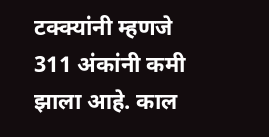टक्क्यांनी म्हणजे 311 अंकांनी कमी झाला आहे. काल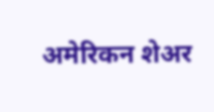अमेरिकन शेअर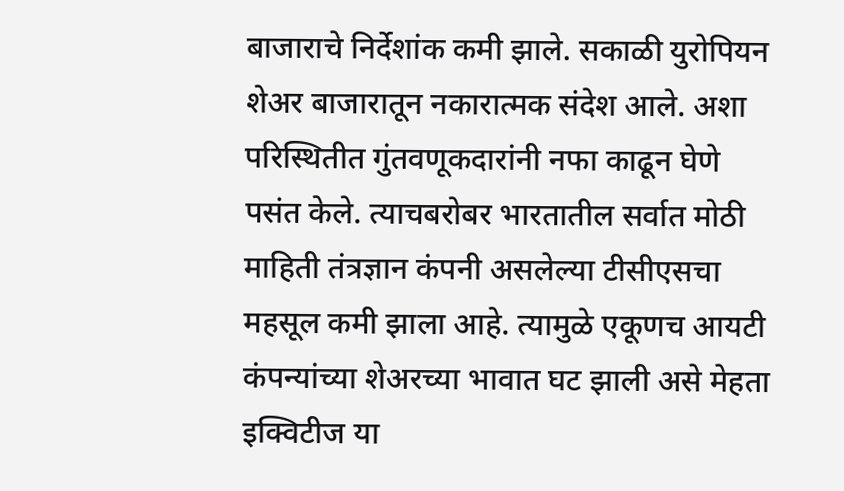बाजाराचे निर्देशांक कमी झाले. सकाळी युरोपियन शेअर बाजारातून नकारात्मक संदेश आले. अशा परिस्थितीत गुंतवणूकदारांनी नफा काढून घेणे पसंत केले. त्याचबरोबर भारतातील सर्वात मोठी माहिती तंत्रज्ञान कंपनी असलेल्या टीसीएसचा महसूल कमी झाला आहे. त्यामुळे एकूणच आयटी कंपन्यांच्या शेअरच्या भावात घट झाली असे मेहता इक्विटीज या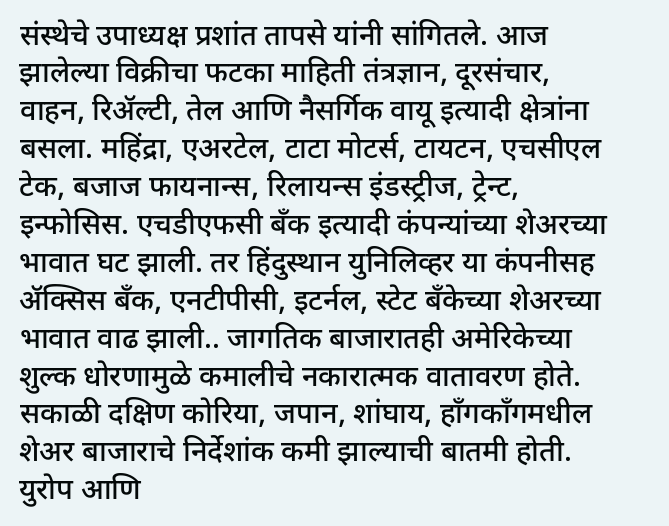संस्थेचे उपाध्यक्ष प्रशांत तापसे यांनी सांगितले. आज झालेल्या विक्रीचा फटका माहिती तंत्रज्ञान, दूरसंचार, वाहन, रिॲल्टी, तेल आणि नैसर्गिक वायू इत्यादी क्षेत्रांना बसला. महिंद्रा, एअरटेल, टाटा मोटर्स, टायटन, एचसीएल टेक, बजाज फायनान्स, रिलायन्स इंडस्ट्रीज, ट्रेन्ट, इन्फोसिस. एचडीएफसी बँक इत्यादी कंपन्यांच्या शेअरच्या भावात घट झाली. तर हिंदुस्थान युनिलिव्हर या कंपनीसह ॲक्सिस बँक, एनटीपीसी, इटर्नल, स्टेट बँकेच्या शेअरच्या भावात वाढ झाली.. जागतिक बाजारातही अमेरिकेच्या शुल्क धोरणामुळे कमालीचे नकारात्मक वातावरण होते. सकाळी दक्षिण कोरिया, जपान, शांघाय, हाँगकाँगमधील शेअर बाजाराचे निर्देशांक कमी झाल्याची बातमी होती. युरोप आणि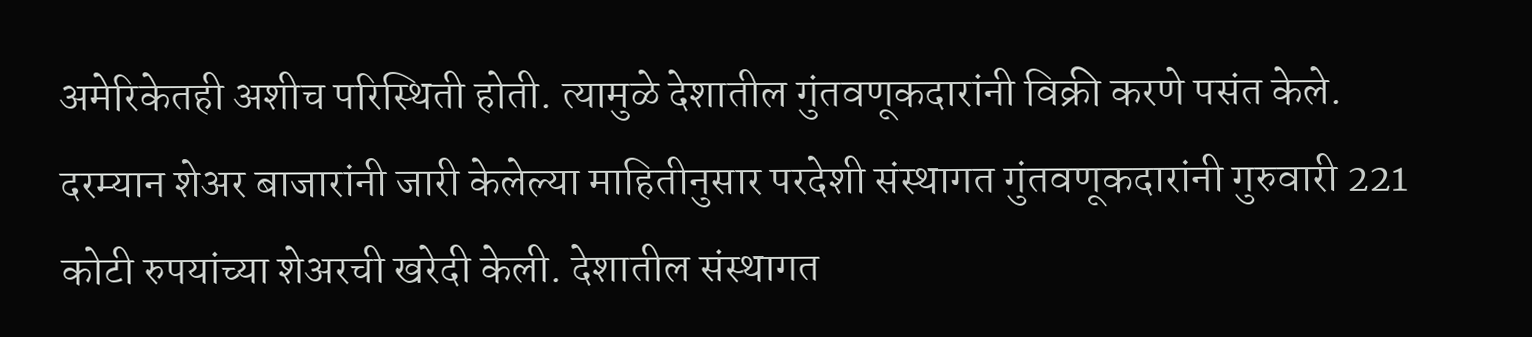अमेरिकेतही अशीच परिस्थिती होती. त्यामुळे देशातील गुंतवणूकदारांनी विक्री करणे पसंत केले. दरम्यान शेअर बाजारांनी जारी केलेल्या माहितीनुसार परदेशी संस्थागत गुंतवणूकदारांनी गुरुवारी 221 कोटी रुपयांच्या शेअरची खरेदी केली. देशातील संस्थागत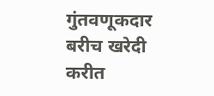गुंतवणूकदार बरीच खरेदी करीत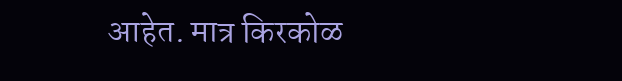आहेत. मात्र किरकोळ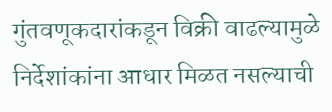गुंतवणूकदारांकडून विक्री वाढल्यामुळे निर्देशांकांना आधार मिळत नसल्याची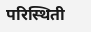परिस्थिती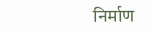निर्माण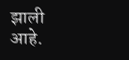झाली आहे.